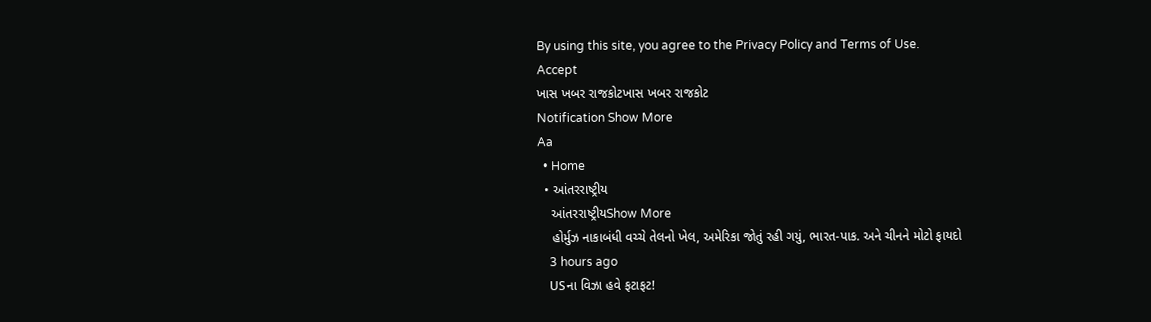By using this site, you agree to the Privacy Policy and Terms of Use.
Accept
ખાસ ખબર રાજકોટખાસ ખબર રાજકોટ
Notification Show More
Aa
  • Home
  • આંતરરાષ્ટ્રીય
    આંતરરાષ્ટ્રીયShow More
    હોર્મુઝ નાકાબંધી વચ્ચે તેલનો ખેલ, અમેરિકા જોતું રહી ગયું, ભારત-પાક. અને ચીનને મોટો ફાયદો
    3 hours ago
    USના વિઝા હવે ફટાફટ!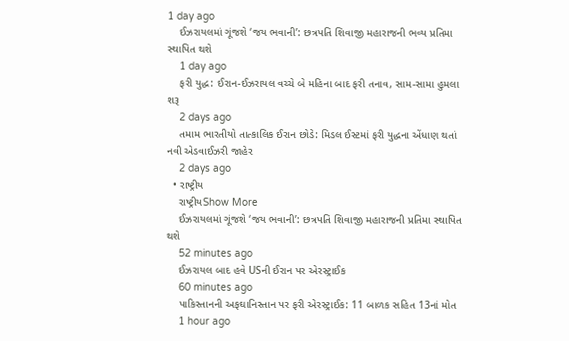1 day ago
    ઈઝરાયલમાં ગૂંજશે ‘જય ભવાની’: છત્રપતિ શિવાજી મહારાજની ભવ્ય પ્રતિમા સ્થાપિત થશે
    1 day ago
    ફરી યુદ્ધ: ઈરાન-ઈઝરાયલ વચ્ચે બે મહિના બાદ ફરી તનાવ, સામ-સામા હુમલા શરૂ
    2 days ago
    તમામ ભારતીયો તાત્કાલિક ઈરાન છોડે: મિડલ ઈસ્ટમાં ફરી યુદ્ધના એંધાણ થતાં નવી એડવાઈઝરી જાહેર
    2 days ago
  • રાષ્ટ્રીય
    રાષ્ટ્રીયShow More
    ઈઝરાયલમાં ગૂંજશે ‘જય ભવાની’: છત્રપતિ શિવાજી મહારાજની પ્રતિમા સ્થાપિત થશે
    52 minutes ago
    ઈઝરાયલ બાદ હવે USની ઈરાન પર એરસ્ટ્રાઈક
    60 minutes ago
    પાકિસ્તાનની અફઘાનિસ્તાન પર ફરી એરસ્ટ્રાઈક: 11 બાળક સહિત 13નાં મોત
    1 hour ago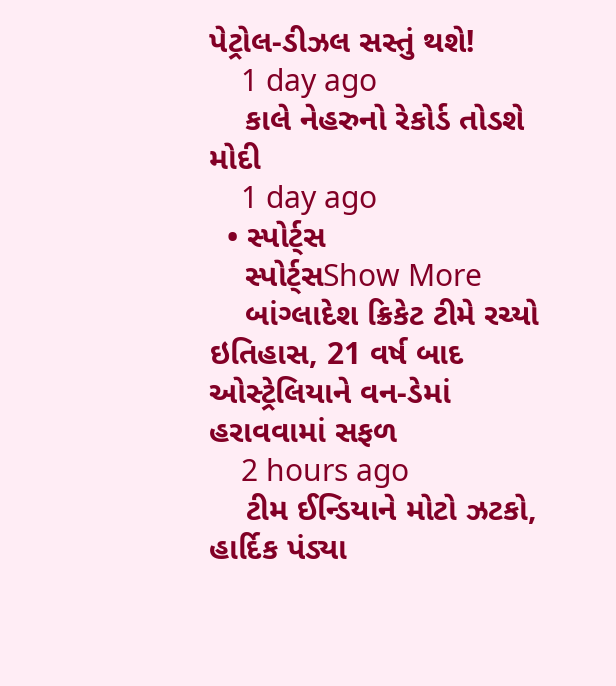પેટ્રોલ-ડીઝલ સસ્તું થશે!
    1 day ago
    કાલે નેહરુનો રેકોર્ડ તોડશે મોદી
    1 day ago
  • સ્પોર્ટ્સ
    સ્પોર્ટ્સShow More
    બાંગ્લાદેશ ક્રિકેટ ટીમે રચ્યો ઇતિહાસ, 21 વર્ષ બાદ ઓસ્ટ્રેલિયાને વન-ડેમાં હરાવવામાં સફળ
    2 hours ago
    ટીમ ઈન્ડિયાને મોટો ઝટકો, હાર્દિક પંડ્યા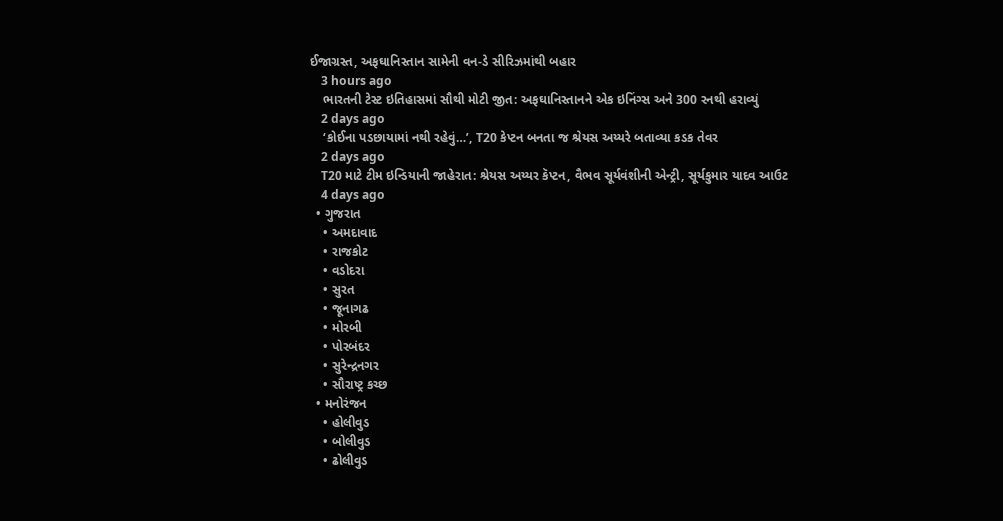ઈજાગ્રસ્ત, અફઘાનિસ્તાન સામેની વન-ડે સીરિઝમાંથી બહાર
    3 hours ago
    ભારતની ટેસ્ટ ઇતિહાસમાં સૌથી મોટી જીત: અફઘાનિસ્તાનને એક ઇનિંગ્સ અને 300 રનથી હરાવ્યું
    2 days ago
    ‘કોઈના પડછાયામાં નથી રહેવું…’, T20 કેપ્ટન બનતા જ શ્રેયસ અય્યરે બતાવ્યા કડક તેવર
    2 days ago
    T20 માટે ટીમ ઇન્ડિયાની જાહેરાત: શ્રેયસ અય્યર કૅપ્ટન, વૈભવ સૂર્યવંશીની એન્ટ્રી, સૂર્યકુમાર યાદવ આઉટ
    4 days ago
  • ગુજરાત
    • અમદાવાદ
    • રાજકોટ
    • વડોદરા
    • સુરત
    • જૂનાગઢ
    • મોરબી
    • પોરબંદર
    • સુરેન્દ્રનગર
    • સૌરાષ્ટ્ર કચ્છ
  • મનોરંજન
    • હોલીવુડ
    • બોલીવુડ
    • ઢોલીવુડ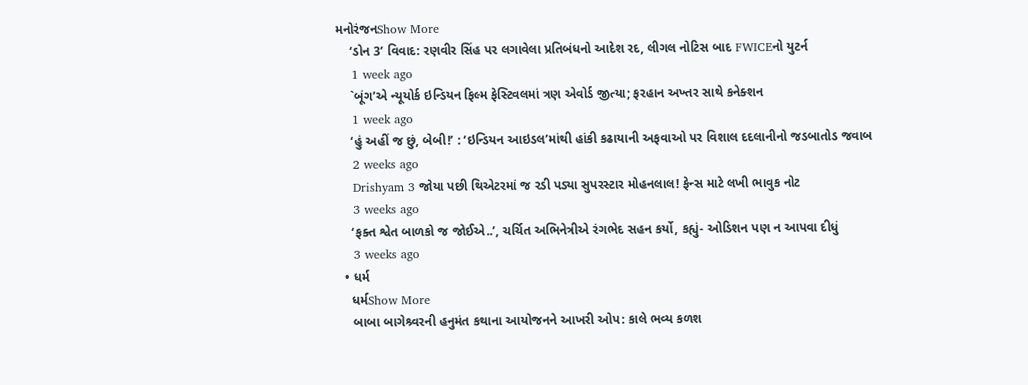મનોરંજનShow More
    ‘ડોન 3’ વિવાદ: રણવીર સિંહ પર લગાવેલા પ્રતિબંધનો આદેશ રદ, લીગલ નોટિસ બાદ FWICEનો યુટર્ન
    1 week ago
    `બૂંગ’એ ન્યૂયોર્ક ઇન્ડિયન ફિલ્મ ફેસ્ટિવલમાં ત્રણ એવોર્ડ જીત્યા; ફરહાન અખ્તર સાથે કનેક્શન
    1 week ago
    ‘હું અહીં જ છું, બેબી!’ : ‘ઇન્ડિયન આઇડલ’માંથી હાંકી કઢાયાની અફવાઓ પર વિશાલ દદલાનીનો જડબાતોડ જવાબ
    2 weeks ago
    Drishyam 3 જોયા પછી થિએટરમાં જ રડી પડ્યા સુપરસ્ટાર મોહનલાલ! ફેન્સ માટે લખી ભાવુક નોટ
    3 weeks ago
    ‘ફક્ત શ્વેત બાળકો જ જોઈએ..’, ચર્ચિત અભિનેત્રીએ રંગભેદ સહન કર્યો, કહ્યું- ઓડિશન પણ ન આપવા દીધું
    3 weeks ago
  • ધર્મ
    ધર્મShow More
    બાબા બાગેશ્ર્વરની હનુમંત કથાના આયોજનને આખરી ઓપ: કાલે ભવ્ય કળશ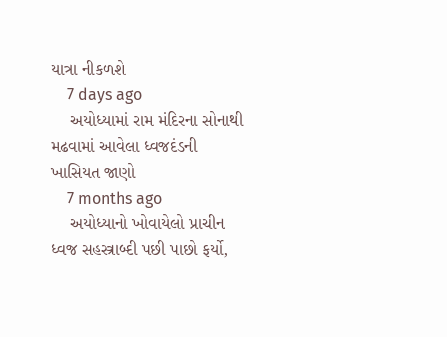યાત્રા નીકળશે
    7 days ago
    અયોધ્યામાં રામ મંદિરના સોનાથી મઢવામાં આવેલા ધ્વજદંડની ખાસિયત જાણો
    7 months ago
    અયોધ્યાનો ખોવાયેલો પ્રાચીન ધ્વજ સહસ્ત્રાબ્દી પછી પાછો ફર્યો,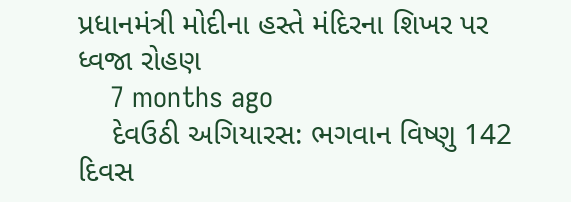પ્રધાનમંત્રી મોદીના હસ્તે મંદિરના શિખર પર ધ્વજા રોહણ
    7 months ago
    દેવઉઠી અગિયારસ: ભગવાન વિષ્ણુ 142 દિવસ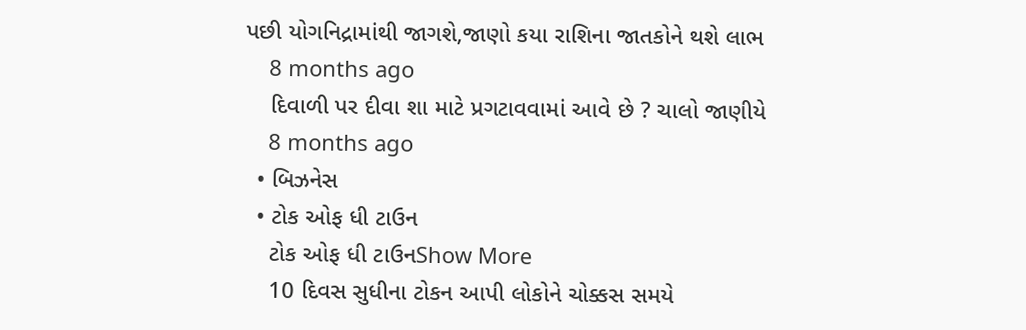પછી યોગનિદ્રામાંથી જાગશે,જાણો કયા રાશિના જાતકોને થશે લાભ
    8 months ago
    દિવાળી પર દીવા શા માટે પ્રગટાવવામાં આવે છે ? ચાલો જાણીયે
    8 months ago
  • બિઝનેસ
  • ટોક ઓફ ધી ટાઉન
    ટોક ઓફ ધી ટાઉનShow More
    10 દિવસ સુધીના ટોકન આપી લોકોને ચોક્કસ સમયે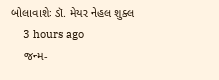બોલાવાશેઃ ડૉ. મેયર નેહલ શુક્લ
    3 hours ago
    જન્મ-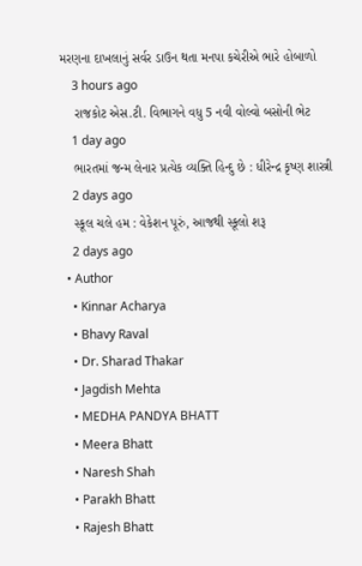મરણના દાખલાનું સર્વર ડાઉન થતા મનપા કચેરીએ ભારે હોબાળો
    3 hours ago
    રાજકોટ એસ.ટી. વિભાગને વધુ 5 નવી વોલ્વો બસોની ભેટ
    1 day ago
    ભારતમાં જન્મ લેનાર પ્રત્યેક વ્યક્તિ હિન્દુ છે : ધીરેન્દ્ર કૃષ્ણ શાસ્ત્રી
    2 days ago
    સ્કૂલ ચલે હમ : વેકેશન પૂરું, આજથી સ્કૂલો શરૂ
    2 days ago
  • Author
    • Kinnar Acharya
    • Bhavy Raval
    • Dr. Sharad Thakar
    • Jagdish Mehta
    • MEDHA PANDYA BHATT
    • Meera Bhatt
    • Naresh Shah
    • Parakh Bhatt
    • Rajesh Bhatt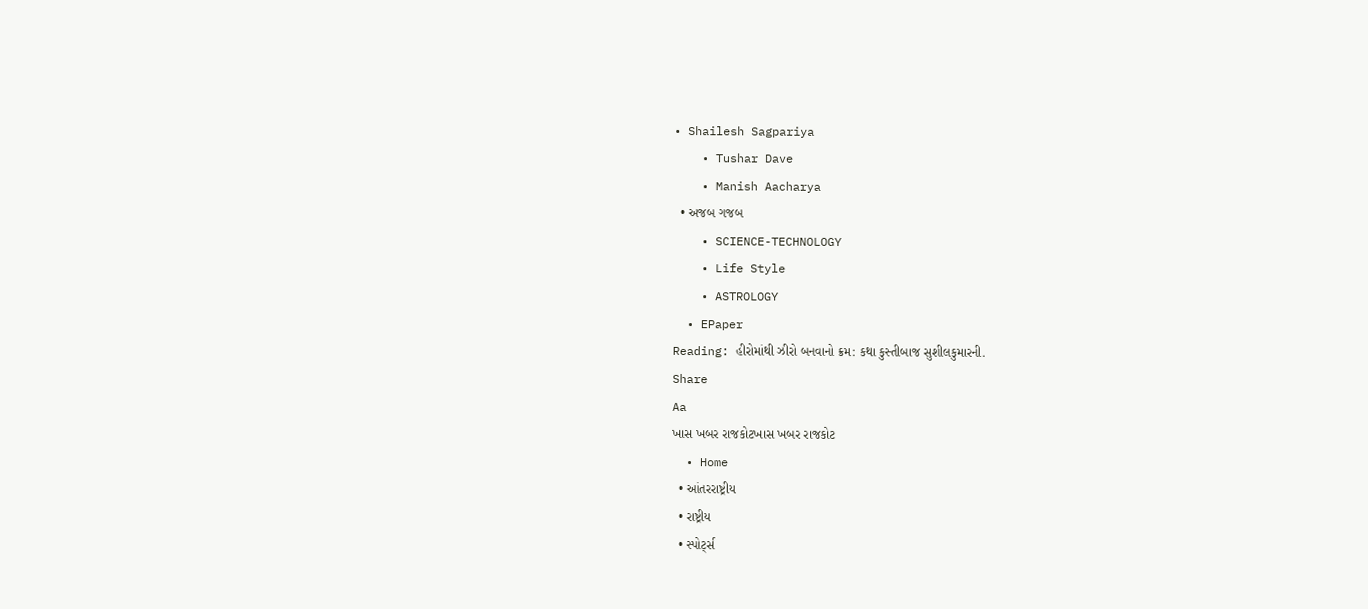• Shailesh Sagpariya
    • Tushar Dave
    • Manish Aacharya
  • અજબ ગજબ
    • SCIENCE-TECHNOLOGY
    • Life Style
    • ASTROLOGY
  • EPaper
Reading: હીરોમાંથી ઝીરો બનવાનો ક્રમ: કથા કુસ્તીબાજ સુશીલકુમારની.
Share
Aa
ખાસ ખબર રાજકોટખાસ ખબર રાજકોટ
  • Home
  • આંતરરાષ્ટ્રીય
  • રાષ્ટ્રીય
  • સ્પોર્ટ્સ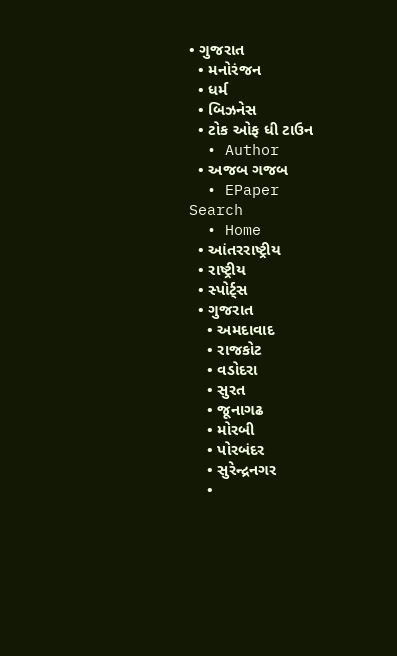• ગુજરાત
  • મનોરંજન
  • ધર્મ
  • બિઝનેસ
  • ટોક ઓફ ધી ટાઉન
  • Author
  • અજબ ગજબ
  • EPaper
Search
  • Home
  • આંતરરાષ્ટ્રીય
  • રાષ્ટ્રીય
  • સ્પોર્ટ્સ
  • ગુજરાત
    • અમદાવાદ
    • રાજકોટ
    • વડોદરા
    • સુરત
    • જૂનાગઢ
    • મોરબી
    • પોરબંદર
    • સુરેન્દ્રનગર
    •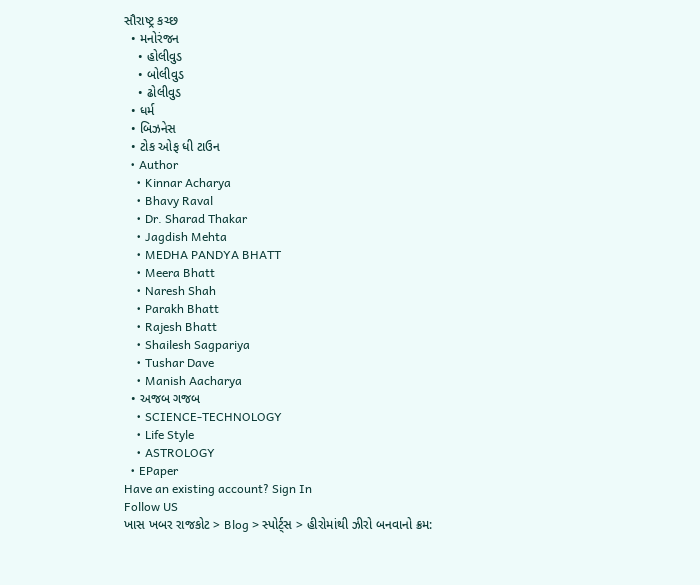સૌરાષ્ટ્ર કચ્છ
  • મનોરંજન
    • હોલીવુડ
    • બોલીવુડ
    • ઢોલીવુડ
  • ધર્મ
  • બિઝનેસ
  • ટોક ઓફ ધી ટાઉન
  • Author
    • Kinnar Acharya
    • Bhavy Raval
    • Dr. Sharad Thakar
    • Jagdish Mehta
    • MEDHA PANDYA BHATT
    • Meera Bhatt
    • Naresh Shah
    • Parakh Bhatt
    • Rajesh Bhatt
    • Shailesh Sagpariya
    • Tushar Dave
    • Manish Aacharya
  • અજબ ગજબ
    • SCIENCE-TECHNOLOGY
    • Life Style
    • ASTROLOGY
  • EPaper
Have an existing account? Sign In
Follow US
ખાસ ખબર રાજકોટ > Blog > સ્પોર્ટ્સ > હીરોમાંથી ઝીરો બનવાનો ક્રમ: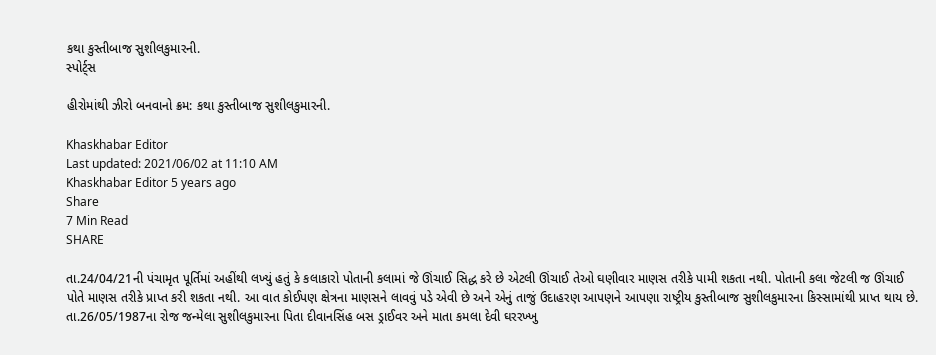કથા કુસ્તીબાજ સુશીલકુમારની.
સ્પોર્ટ્સ

હીરોમાંથી ઝીરો બનવાનો ક્રમ: કથા કુસ્તીબાજ સુશીલકુમારની.

Khaskhabar Editor
Last updated: 2021/06/02 at 11:10 AM
Khaskhabar Editor 5 years ago
Share
7 Min Read
SHARE

તા.24/04/21ની પંચામૃત પૂર્તિમાં અહીંથી લખ્યું હતું કે કલાકારો પોતાની કલામાં જે ઊંચાઈ સિદ્ધ કરે છે એટલી ઊંચાઈ તેઓ ઘણીવાર માણસ તરીકે પામી શકતા નથી. પોતાની કલા જેટલી જ ઊંચાઈ પોતે માણસ તરીકે પ્રાપ્ત કરી શકતા નથી. આ વાત કોઈપણ ક્ષેત્રના માણસને લાવવું પડે એવી છે અને એનું તાજું ઉદાહરણ આપણને આપણા રાષ્ટ્રીય કુસ્તીબાજ સુશીલકુમારના કિસ્સામાંથી પ્રાપ્ત થાય છે. તા.26/05/1987ના રોજ જન્મેલા સુશીલકુમારના પિતા દીવાનસિંહ બસ ડ્રાઈવર અને માતા કમલા દેવી ઘરરખ્ખુ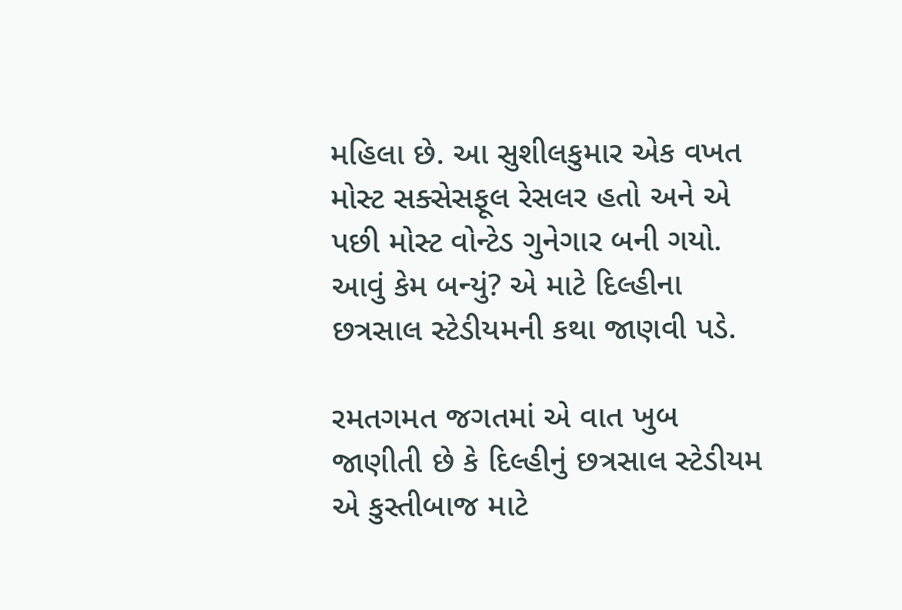મહિલા છે. આ સુશીલકુમાર એક વખત મોસ્ટ સક્સેસફૂલ રેસલર હતો અને એ પછી મોસ્ટ વોન્ટેડ ગુનેગાર બની ગયો. આવું કેમ બન્યું? એ માટે દિલ્હીના છત્રસાલ સ્ટેડીયમની કથા જાણવી પડે.

રમતગમત જગતમાં એ વાત ખુબ જાણીતી છે કે દિલ્હીનું છત્રસાલ સ્ટેડીયમ એ કુસ્તીબાજ માટે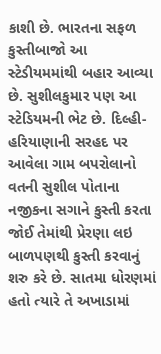કાશી છે. ભારતના સફળ કુસ્તીબાજો આ સ્ટેડીયમમાંથી બહાર આવ્યા છે. સુશીલકુમાર પણ આ સ્ટેડિયમની ભેટ છે. દિલ્હી-હરિયાણાની સરહદ પર આવેલા ગામ બપરોલાનો વતની સુશીલ પોતાના નજીકના સગાને કુસ્તી કરતા જોઈ તેમાંથી પ્રેરણા લઇ બાળપણથી કુસ્તી કરવાનું શરુ કરે છે. સાતમા ધોરણમાં હતો ત્યારે તે અખાડામાં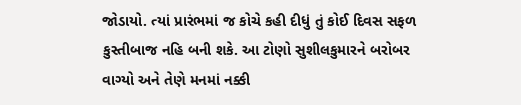જોડાયો. ત્યાં પ્રારંભમાં જ કોચે કહી દીધું તું કોઈ દિવસ સફળ કુસ્તીબાજ નહિ બની શકે. આ ટોણો સુશીલકુમારને બરોબર વાગ્યો અને તેણે મનમાં નક્કી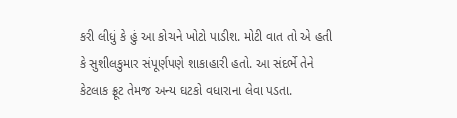કરી લીધું કે હું આ કોચને ખોટો પાડીશ. મોટી વાત તો એ હતી કે સુશીલકુમાર સંપૂર્ણપણે શાકાહારી હતો. આ સંદર્ભે તેને કેટલાક ફ્રૂટ તેમજ અન્ય ઘટકો વધારાના લેવા પડતા.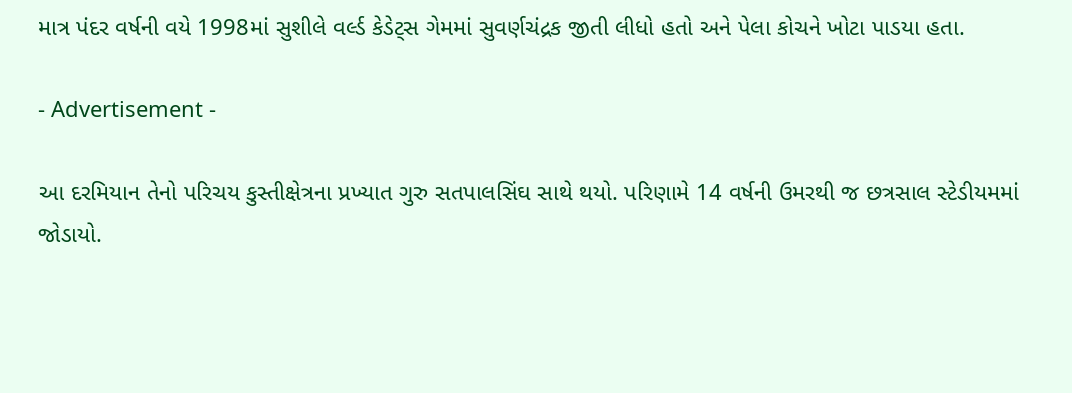માત્ર પંદર વર્ષની વયે 1998માં સુશીલે વર્લ્ડ કેડેટ્સ ગેમમાં સુવર્ણચંદ્રક જીતી લીધો હતો અને પેલા કોચને ખોટા પાડયા હતા.

- Advertisement -

આ દરમિયાન તેનો પરિચય કુસ્તીક્ષેત્રના પ્રખ્યાત ગુરુ સતપાલસિંઘ સાથે થયો. પરિણામે 14 વર્ષની ઉમરથી જ છત્રસાલ સ્ટેડીયમમાં જોડાયો.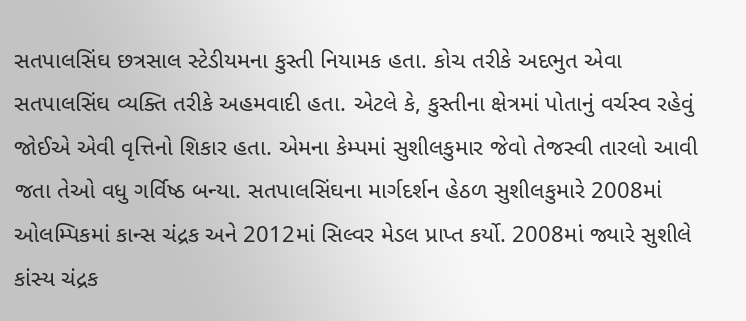સતપાલસિંઘ છત્રસાલ સ્ટેડીયમના કુસ્તી નિયામક હતા. કોચ તરીકે અદભુત એવા સતપાલસિંઘ વ્યક્તિ તરીકે અહમવાદી હતા. એટલે કે, કુસ્તીના ક્ષેત્રમાં પોતાનું વર્ચસ્વ રહેવું જોઈએ એવી વૃત્તિનો શિકાર હતા. એમના કેમ્પમાં સુશીલકુમાર જેવો તેજસ્વી તારલો આવી જતા તેઓ વધુ ગર્વિષ્ઠ બન્યા. સતપાલસિંઘના માર્ગદર્શન હેઠળ સુશીલકુમારે 2008માં ઓલમ્પિકમાં કાન્સ ચંદ્રક અને 2012માં સિલ્વર મેડલ પ્રાપ્ત કર્યો. 2008માં જ્યારે સુશીલે કાંસ્ય ચંદ્રક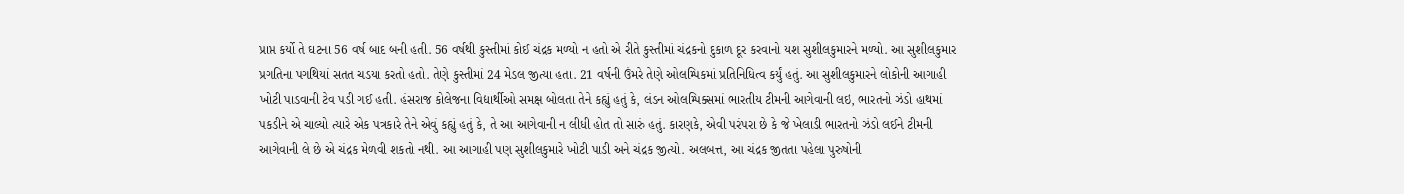પ્રાપ્ત કર્યો તે ઘટના 56 વર્ષ બાદ બની હતી. 56 વર્ષથી કુસ્તીમાં કોઈ ચંદ્રક મળ્યો ન હતો એ રીતે કુસ્તીમાં ચંદ્રકનો દુકાળ દૂર કરવાનો યશ સુશીલકુમારને મળ્યો. આ સુશીલકુમાર પ્રગતિના પગથિયાં સતત ચડયા કરતો હતો. તેણે કુસ્તીમાં 24 મેડલ જીત્યા હતા. 21 વર્ષની ઉંમરે તેણે ઓલમ્પિકમાં પ્રતિનિધિત્વ કર્યું હતું. આ સુશીલકુમારને લોકોની આગાહી ખોટી પાડવાની ટેવ પડી ગઈ હતી. હંસરાજ કોલેજના વિદ્યાર્થીઓ સમક્ષ બોલતા તેને કહ્યું હતું કે, લંડન ઓલમ્પિક્સમાં ભારતીય ટીમની આગેવાની લઇ, ભારતનો ઝંડો હાથમાં પકડીને એ ચાલ્યો ત્યારે એક પત્રકારે તેને એવું કહ્યું હતું કે, તે આ આગેવાની ન લીધી હોત તો સારું હતું. કારણકે, એવી પરંપરા છે કે જે ખેલાડી ભારતનો ઝંડો લઈને ટીમની આગેવાની લે છે એ ચંદ્રક મેળવી શકતો નથી. આ આગાહી પણ સુશીલકુમારે ખોટી પાડી અને ચંદ્રક જીત્યો. અલબત્ત, આ ચંદ્રક જીતતા પહેલા પુરુષોની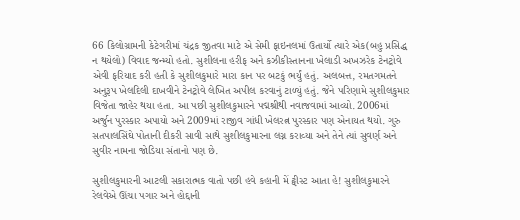66 કિલોગ્રામની કેટેગરીમાં ચંદ્રક જીતવા માટે એ સેમી ફાઇનલમાં ઉતાર્યો ત્યારે એક(બહુ પ્રસિદ્ધ ન થયેલો) વિવાદ જન્મ્યો હતો. સુશીલના હરીફ અને કઝીકીસ્તાનના ખેલાડી અખઝરેક ટેનટ્રોવે એવી ફરિયાદ કરી હતી કે સુશીલકુમારે મારા કાન પર બટકું ભર્યું હતું. અલબત્ત, રમતગમતને અનુરૂપ ખેલદિલી દાખવીને ટેનટ્રોવે લેખિત અપીલ કરવાનું ટાળ્યું હતું. જેને પરિણામે સુશીલકુમાર વિજેતા જાહેર થયા હતા. આ પછી સુશીલકુમારને પદ્મશ્રીથી નવાજવામાં આવ્યો. 2006માં અર્જુન પુરસ્કાર અપાયો અને 2009માં રાજીવ ગાંધી ખેલરત્ન પુરસ્કાર પણ એનાયત થયો. ગુરુ સતપાલસિંઘે પોતાની દીકરી સાવી સાથે સુશીલકુમારના લગ્ન કરાવ્યા અને તેને ત્યાં સુવર્ણ અને સુવીર નામના જોડિયા સંતાનો પણ છે.

સુશીલકુમારની આટલી સકારાત્મક વાતો પછી હવે કહાની મેં ટ્વીસ્ટ આતા હે! સુશીલકુમારને રેલવેએ ઊંચા પગાર અને હોદ્દાની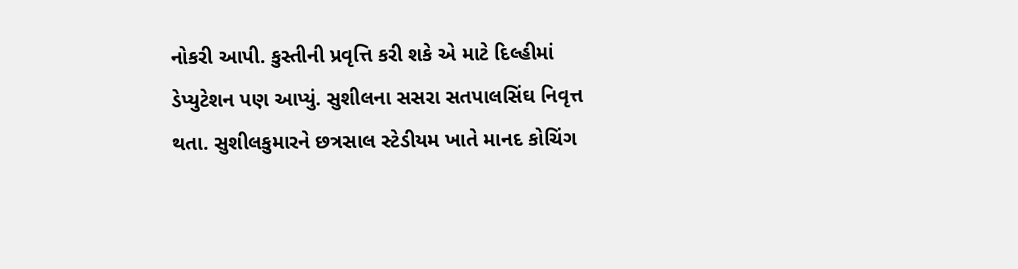નોકરી આપી. કુસ્તીની પ્રવૃત્તિ કરી શકે એ માટે દિલ્હીમાં ડેપ્યુટેશન પણ આપ્યું. સુશીલના સસરા સતપાલસિંઘ નિવૃત્ત થતા. સુશીલકુમારને છત્રસાલ સ્ટેડીયમ ખાતે માનદ કોચિંગ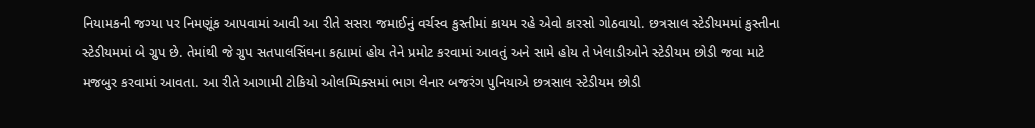નિયામકની જગ્યા પર નિમણૂંક આપવામાં આવી આ રીતે સસરા જમાઈનું વર્ચસ્વ કુસ્તીમાં કાયમ રહે એવો કારસો ગોઠવાયો. છત્રસાલ સ્ટેડીયમમાં કુસ્તીના સ્ટેડીયમમાં બે ગ્રુપ છે. તેમાંથી જે ગ્રુપ સતપાલસિંઘના કહ્યામાં હોય તેને પ્રમોટ કરવામાં આવતું અને સામે હોય તે ખેલાડીઓને સ્ટેડીયમ છોડી જવા માટે મજબુર કરવામાં આવતા. આ રીતે આગામી ટોકિયો ઓલમ્પિક્સમાં ભાગ લેનાર બજરંગ પુનિયાએ છત્રસાલ સ્ટેડીયમ છોડી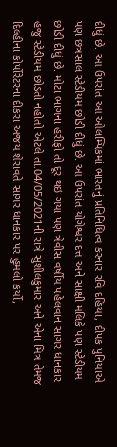દીધું છે. આ ઉપરાંત આ ઓલમ્પિકમાં ભારતનું પ્રતિનિધિત્વ કરનાર રવિ દહિયા, દીપક પુનિયાએ પણ છત્રસાલ સ્ટેડીયમ છોડી દીધું છે. આ ઉપરાંત યોગેશ્વર દત્ત અને સાક્ષી મલિકે પણ સ્ટેડીયમ છોડી દીધું છે. મોટા ભાગના હરીફો તો દૂર થઇ ગયા પણ ત્રેવીસ વર્ષીય પહેલવાન સાગર ધાનકાર હજુ સ્ટેડીયમ છોડતો નહોતો એટલે તા.04/05/2021ની રાત્રે સુશીલકુમાર અને એના મિત્ર તેમજ દિલ્હીના કોર્પોરેટરના દીકરા અજય શેરાવતે સાગર ધાનકાર પર હુમલો કર્યો,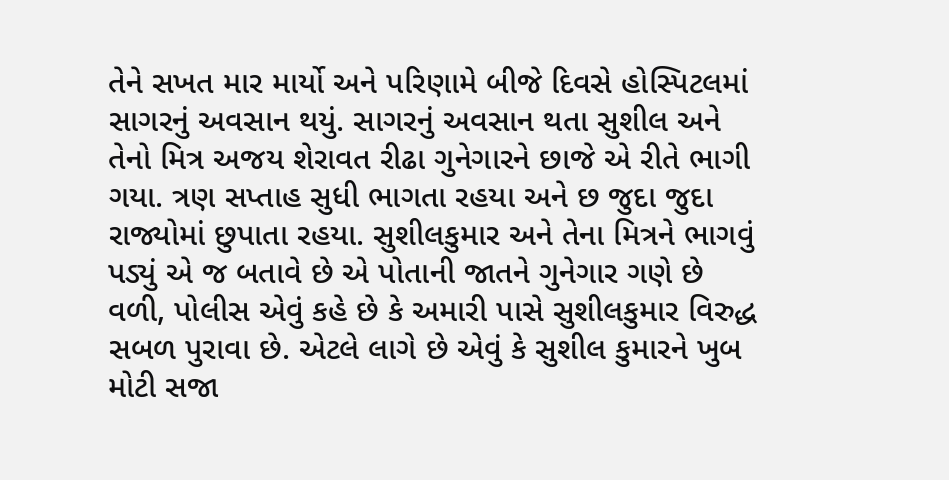તેને સખત માર માર્યો અને પરિણામે બીજે દિવસે હોસ્પિટલમાં સાગરનું અવસાન થયું. સાગરનું અવસાન થતા સુશીલ અને તેનો મિત્ર અજય શેરાવત રીઢા ગુનેગારને છાજે એ રીતે ભાગી ગયા. ત્રણ સપ્તાહ સુધી ભાગતા રહયા અને છ જુદા જુદા રાજ્યોમાં છુપાતા રહયા. સુશીલકુમાર અને તેના મિત્રને ભાગવું પડ્યું એ જ બતાવે છે એ પોતાની જાતને ગુનેગાર ગણે છે વળી, પોલીસ એવું કહે છે કે અમારી પાસે સુશીલકુમાર વિરુદ્ધ સબળ પુરાવા છે. એટલે લાગે છે એવું કે સુશીલ કુમારને ખુબ મોટી સજા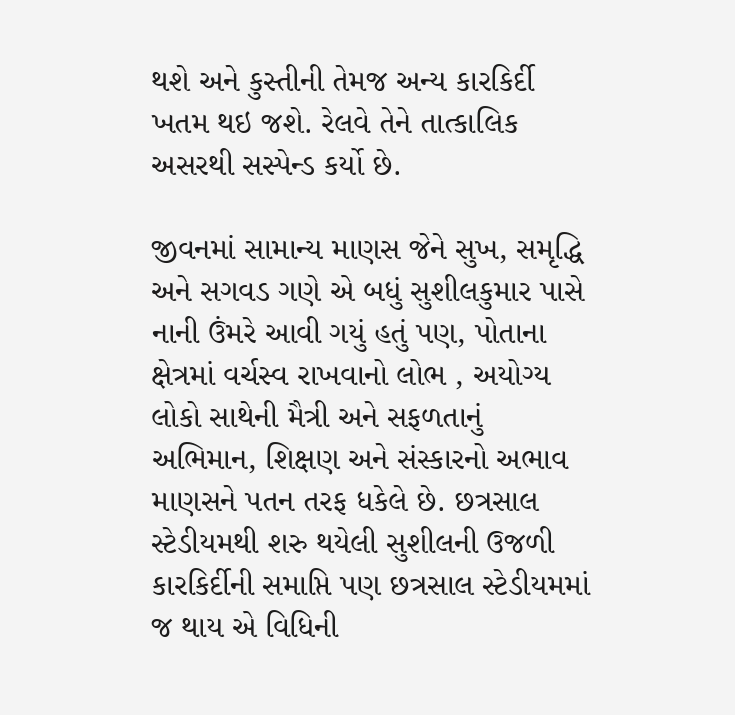થશે અને કુસ્તીની તેમજ અન્ય કારકિર્દી ખતમ થઇ જશે. રેલવે તેને તાત્કાલિક અસરથી સસ્પેન્ડ કર્યો છે.

જીવનમાં સામાન્ય માણસ જેને સુખ, સમૃદ્ધિ અને સગવડ ગણે એ બધું સુશીલકુમાર પાસે નાની ઉંમરે આવી ગયું હતું પણ, પોતાના ક્ષેત્રમાં વર્ચસ્વ રાખવાનો લોભ , અયોગ્ય લોકો સાથેની મૈત્રી અને સફળતાનું અભિમાન, શિક્ષણ અને સંસ્કારનો અભાવ માણસને પતન તરફ ધકેલે છે. છત્રસાલ સ્ટેડીયમથી શરુ થયેલી સુશીલની ઉજળી કારકિર્દીની સમાપ્તિ પણ છત્રસાલ સ્ટેડીયમમાં જ થાય એ વિધિની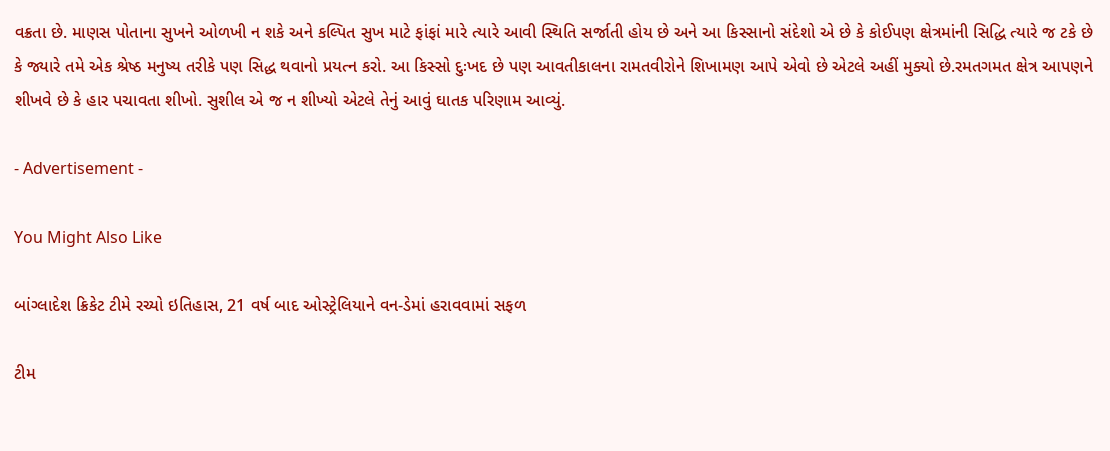વક્રતા છે. માણસ પોતાના સુખને ઓળખી ન શકે અને કલ્પિત સુખ માટે ફાંફાં મારે ત્યારે આવી સ્થિતિ સર્જાતી હોય છે અને આ કિસ્સાનો સંદેશો એ છે કે કોઈપણ ક્ષેત્રમાંની સિદ્ધિ ત્યારે જ ટકે છે કે જ્યારે તમે એક શ્રેષ્ઠ મનુષ્ય તરીકે પણ સિદ્ધ થવાનો પ્રયત્ન કરો. આ કિસ્સો દુઃખદ છે પણ આવતીકાલના રામતવીરોને શિખામણ આપે એવો છે એટલે અહીં મુક્યો છે.રમતગમત ક્ષેત્ર આપણને શીખવે છે કે હાર પચાવતા શીખો. સુશીલ એ જ ન શીખ્યો એટલે તેનું આવું ઘાતક પરિણામ આવ્યું.

- Advertisement -

You Might Also Like

બાંગ્લાદેશ ક્રિકેટ ટીમે રચ્યો ઇતિહાસ, 21 વર્ષ બાદ ઓસ્ટ્રેલિયાને વન-ડેમાં હરાવવામાં સફળ

ટીમ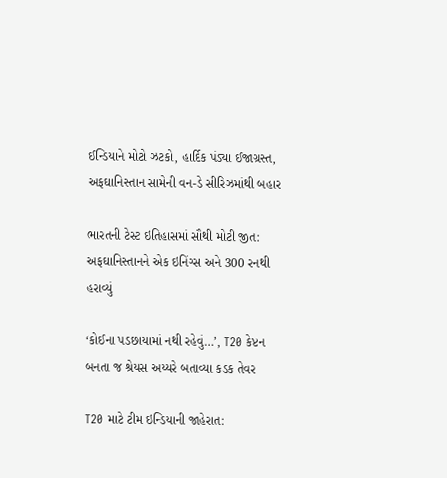ઈન્ડિયાને મોટો ઝટકો, હાર્દિક પંડ્યા ઈજાગ્રસ્ત, અફઘાનિસ્તાન સામેની વન-ડે સીરિઝમાંથી બહાર

ભારતની ટેસ્ટ ઇતિહાસમાં સૌથી મોટી જીત: અફઘાનિસ્તાનને એક ઇનિંગ્સ અને 300 રનથી હરાવ્યું

‘કોઈના પડછાયામાં નથી રહેવું…’, T20 કેપ્ટન બનતા જ શ્રેયસ અય્યરે બતાવ્યા કડક તેવર

T20 માટે ટીમ ઇન્ડિયાની જાહેરાત: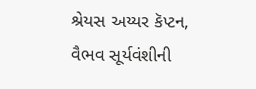શ્રેયસ અય્યર કૅપ્ટન, વૈભવ સૂર્યવંશીની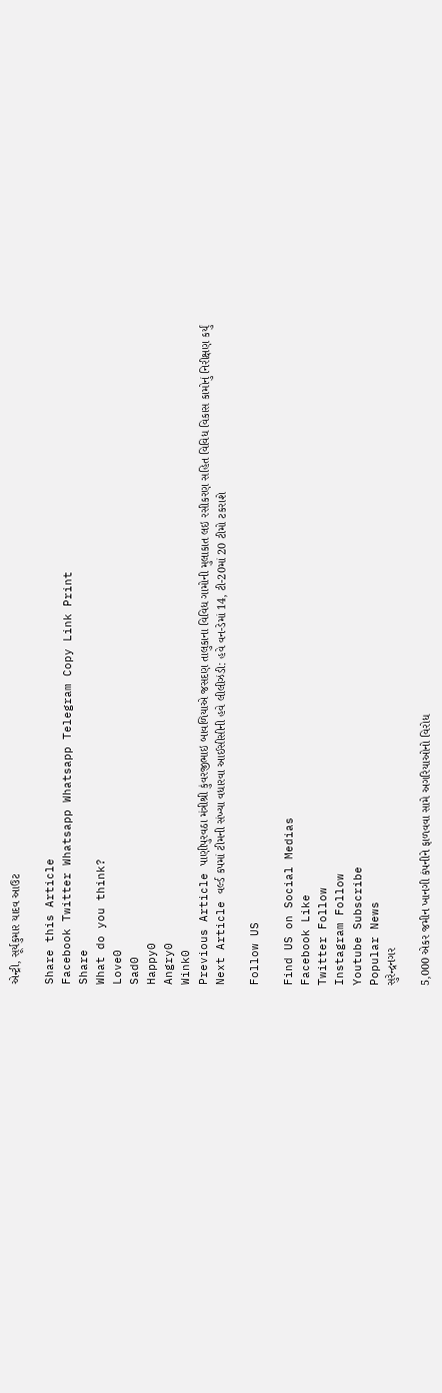એન્ટ્રી, સૂર્યકુમાર યાદવ આઉટ

Share this Article
Facebook Twitter Whatsapp Whatsapp Telegram Copy Link Print
Share
What do you think?
Love0
Sad0
Happy0
Angry0
Wink0
Previous Article પાણીપુરવઠા મંત્રીશ્રી કુંવરજીભાઇ બાવળિયાએ જસદણ તાલુકાના વિવિધ ગામોની મુલાકાત લઇ રસીકરણ સહિત વિવિધ વિકાસ કામોનું નિરીક્ષણ કર્યું
Next Article વર્લ્ડ કપમાં ટીમની સંખ્યા વધારવા આઈસીસીની હવે લીલીઝંડી: હવે વન-ડેમાં 14, ટી-20માં 20 ટીમો ટકરાશે

Follow US

Find US on Social Medias
Facebook Like
Twitter Follow
Instagram Follow
Youtube Subscribe
Popular News
સુરેન્દ્રનગર

5,000 એકર જમીન ખાનગી કંપનીને ફાળવવા સામે અગરિયાઓનો વિરોધ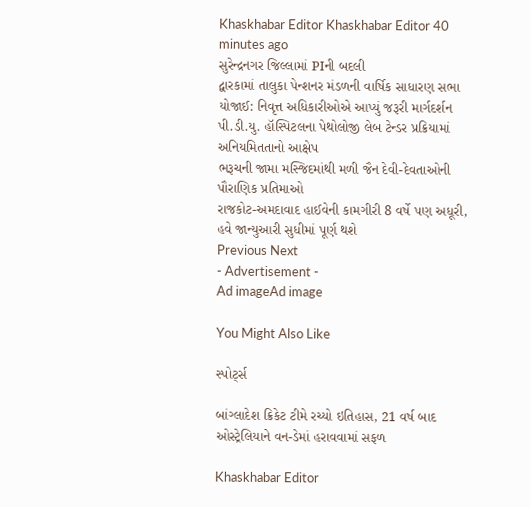Khaskhabar Editor Khaskhabar Editor 40 minutes ago
સુરેન્દ્રનગર જિલ્લામાં PIની બદલી
દ્વારકામાં તાલુકા પેન્શનર મંડળની વાર્ષિક સાધારણ સભા યોજાઈ: નિવૃત્ત અધિકારીઓએ આપ્યું જરૂરી માર્ગદર્શન
પી.ડી.યુ. હૉસ્પિટલના પેથોલોજી લેબ ટેન્ડર પ્રક્રિયામાં અનિયમિતતાનો આક્ષેપ
ભરૂચની જામા મસ્જિદમાંથી મળી જૈન દેવી-દેવતાઓની પૌરાણિક પ્રતિમાઓ
રાજકોટ-અમદાવાદ હાઈવેની કામગીરી 8 વર્ષે પણ અધૂરી, હવે જાન્યુઆરી સુધીમાં પૂર્ણ થશે
Previous Next
- Advertisement -
Ad imageAd image

You Might Also Like

સ્પોર્ટ્સ

બાંગ્લાદેશ ક્રિકેટ ટીમે રચ્યો ઇતિહાસ, 21 વર્ષ બાદ ઓસ્ટ્રેલિયાને વન-ડેમાં હરાવવામાં સફળ

Khaskhabar Editor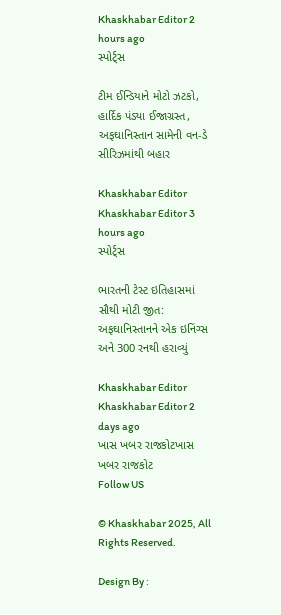Khaskhabar Editor 2 hours ago
સ્પોર્ટ્સ

ટીમ ઈન્ડિયાને મોટો ઝટકો, હાર્દિક પંડ્યા ઈજાગ્રસ્ત, અફઘાનિસ્તાન સામેની વન-ડે સીરિઝમાંથી બહાર

Khaskhabar Editor Khaskhabar Editor 3 hours ago
સ્પોર્ટ્સ

ભારતની ટેસ્ટ ઇતિહાસમાં સૌથી મોટી જીત: અફઘાનિસ્તાનને એક ઇનિંગ્સ અને 300 રનથી હરાવ્યું

Khaskhabar Editor Khaskhabar Editor 2 days ago
ખાસ ખબર રાજકોટખાસ ખબર રાજકોટ
Follow US

© Khaskhabar 2025, All Rights Reserved.

Design By :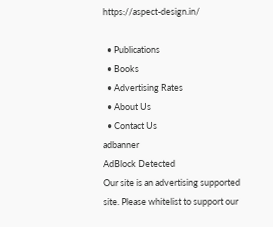https://aspect-design.in/

  • Publications
  • Books
  • Advertising Rates
  • About Us
  • Contact Us
adbanner
AdBlock Detected
Our site is an advertising supported site. Please whitelist to support our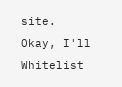site.
Okay, I'll Whitelist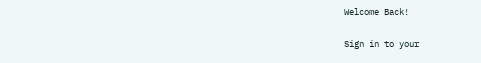Welcome Back!

Sign in to your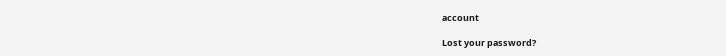account

Lost your password?